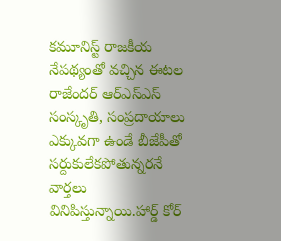కమూనిస్ట్ రాజకీయ నేపథ్యంతో వచ్చిన ఈటల రాజేందర్ ఆర్ఎస్ఎస్ సంస్కృతి, సంప్రదాయాలు ఎక్కువగా ఉండే బీజేపీతో సర్దుకులేకపోతున్నరనే వార్తలు వినిపిస్తున్నాయి.హార్డ్ కోర్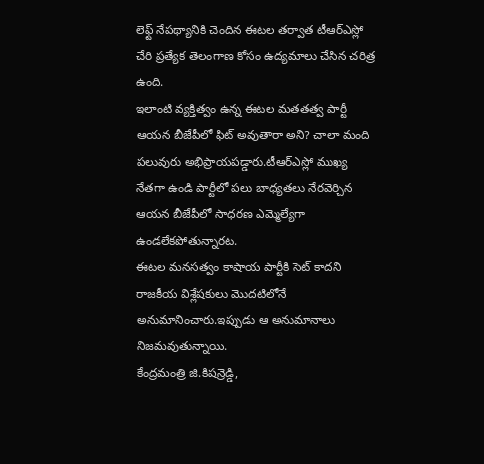లెఫ్ట్ నేపథ్యానికి చెందిన ఈటల తర్వాత టీఆర్ఎస్లో చేరి ప్రత్యేక తెలంగాణ కోసం ఉద్యమాలు చేసిన చరిత్ర ఉంది.
ఇలాంటి వ్యక్తిత్వం ఉన్న ఈటల మతతత్వ పార్టీ ఆయన బీజేపీలో ఫిట్ అవుతారా అని? చాలా మంది పలువురు అభిప్రాయపడ్డారు.టీఆర్ఎస్లో ముఖ్య నేతగా ఉండి పార్టీలో పలు బాధ్యతలు నేరవెర్చిన ఆయన బీజేపీలో సాధరణ ఎమ్మెల్యేగా ఉండలేకపోతున్నారట.
ఈటల మనసత్వం కాషాయ పార్టీకి సెట్ కాదని రాజకీయ విశ్లేషకులు మెుదటిలోనే అనుమానించారు.ఇప్పుడు ఆ అనుమానాలు నిజమవుతున్నాయి.
కేంద్రమంత్రి జి.కిషన్రెడ్డి,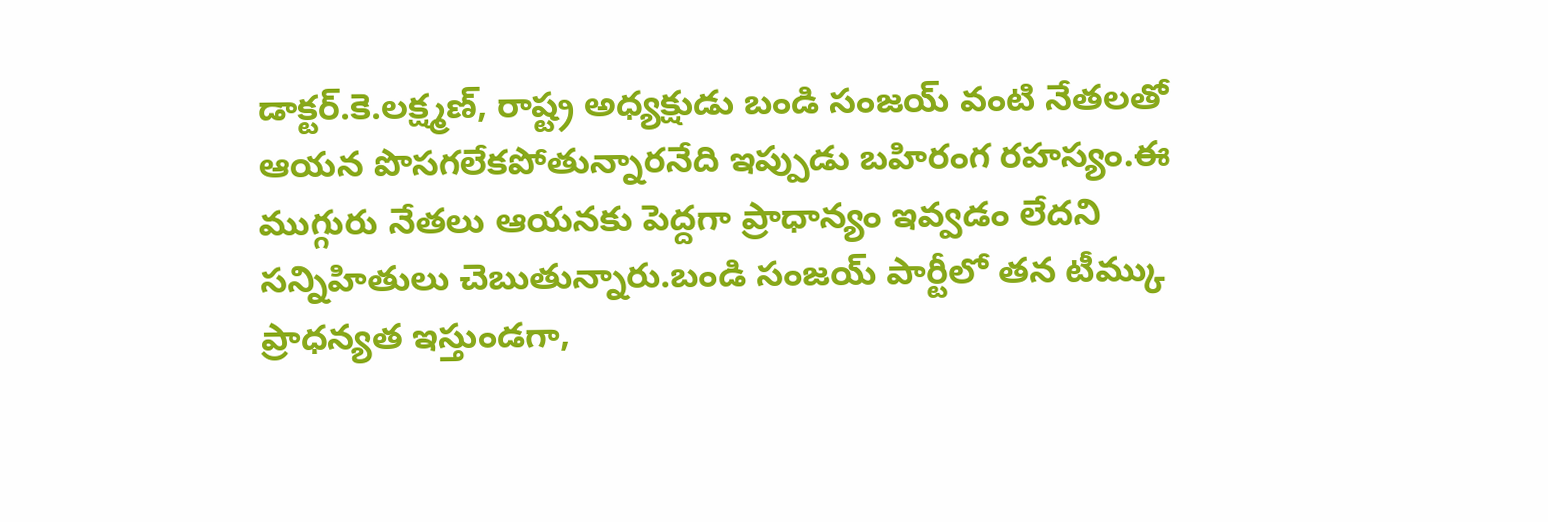డాక్టర్.కె.లక్ష్మణ్, రాష్ట్ర అధ్యక్షుడు బండి సంజయ్ వంటి నేతలతో ఆయన పొసగలేకపోతున్నారనేది ఇప్పుడు బహిరంగ రహస్యం.ఈ ముగ్గురు నేతలు ఆయనకు పెద్దగా ప్రాధాన్యం ఇవ్వడం లేదని సన్నిహితులు చెబుతున్నారు.బండి సంజయ్ పార్టీలో తన టీమ్కు ప్రాధన్యత ఇస్తుండగా,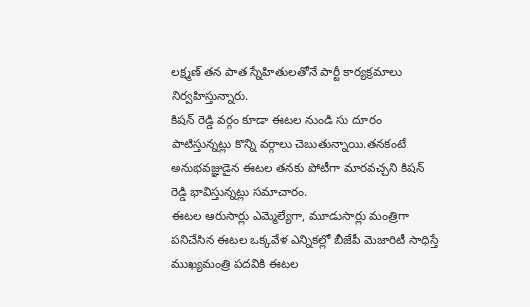లక్ష్మణ్ తన పాత స్నేహితులతోనే పార్టీ కార్యక్రమాలు నిర్వహిస్తున్నారు.
కిషన్ రెడ్డి వర్గం కూడా ఈటల నుండి సు దూరం పాటిస్తున్నట్లు కొన్ని వర్గాలు చెబుతున్నాయి.తనకంటే అనుభవజ్ఞుడైన ఈటల తనకు పోటీగా మారవచ్చని కిషన్ రెడ్డి భావిస్తున్నట్లు సమాచారం.
ఈటల ఆరుసార్లు ఎమ్మెల్యేగా, మూడుసార్లు మంత్రిగా పనిచేసిన ఈటల ఒక్కవేళ ఎన్నికల్లో బీజేపీ మెజారిటీ సాధిస్తే ముఖ్యమంత్రి పదవికి ఈటల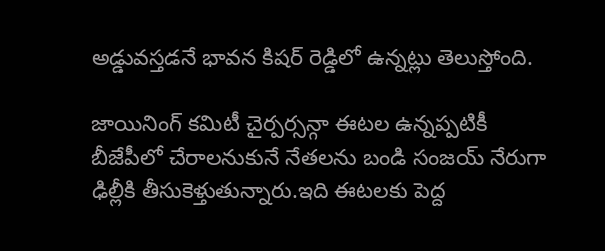అడ్డువస్తడనే భావన కిషర్ రెడ్డిలో ఉన్నట్లు తెలుస్తోంది.

జాయినింగ్ కమిటీ చైర్పర్సన్గా ఈటల ఉన్నప్పటికీ బీజేపీలో చేరాలనుకునే నేతలను బండి సంజయ్ నేరుగా ఢిల్లీకి తీసుకెళ్తుతున్నారు.ఇది ఈటలకు పెద్ద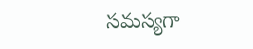సమస్యగా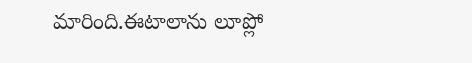మారింది.ఈటాలాను లూప్లో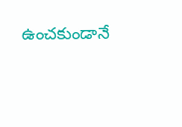ఉంచకుండానే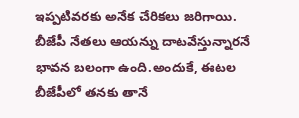ఇప్పటివరకు అనేక చేరికలు జరిగాయి.
బీజేపీ నేతలు ఆయన్ను దాటవేస్తున్నారనే భావన బలంగా ఉంది.అందుకే, ఈటల బీజేపీలో తనకు తానే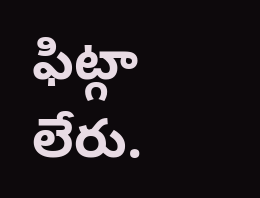ఫిట్గా లేరు.